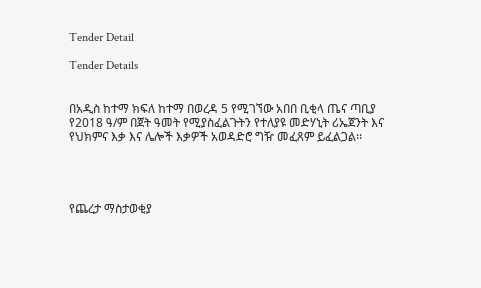Tender Detail

Tender Details


በአዲስ ከተማ ክፍለ ከተማ በወረዳ 5 የሚገኘው አበበ ቢቂላ ጤና ጣቢያ የ2018 ዓ/ም በጀት ዓመት የሚያስፈልጉትን የተለያዩ መድሃኒት ሪኤጀንት እና የህክምና እቃ እና ሌሎች እቃዎች አወዳድሮ ግዥ መፈጸም ይፈልጋል፡፡




የጨረታ ማስታወቂያ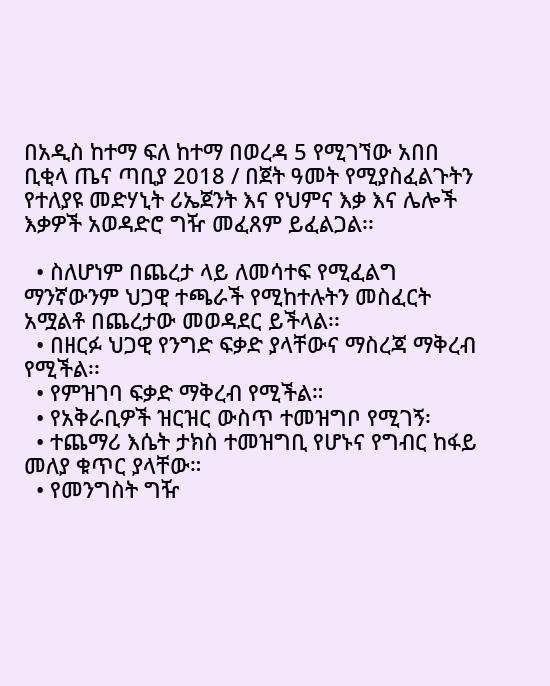በአዲስ ከተማ ፍለ ከተማ በወረዳ 5 የሚገኘው አበበ ቢቂላ ጤና ጣቢያ 2018 / በጀት ዓመት የሚያስፈልጉትን የተለያዩ መድሃኒት ሪኤጀንት እና የህምና እቃ እና ሌሎች እቃዎች አወዳድሮ ግዥ መፈጸም ይፈልጋል፡፡

  • ስለሆነም በጨረታ ላይ ለመሳተፍ የሚፈልግ ማንኛውንም ህጋዊ ተጫራች የሚከተሉትን መስፈርት አሟልቶ በጨረታው መወዳደር ይችላል፡፡
  • በዘርፉ ህጋዊ የንግድ ፍቃድ ያላቸውና ማስረጃ ማቅረብ የሚችል፡፡
  • የምዝገባ ፍቃድ ማቅረብ የሚችል።
  • የአቅራቢዎች ዝርዝር ውስጥ ተመዝግቦ የሚገኝ፡
  • ተጨማሪ እሴት ታክስ ተመዝግቢ የሆኑና የግብር ከፋይ መለያ ቁጥር ያላቸው።
  • የመንግስት ግዥ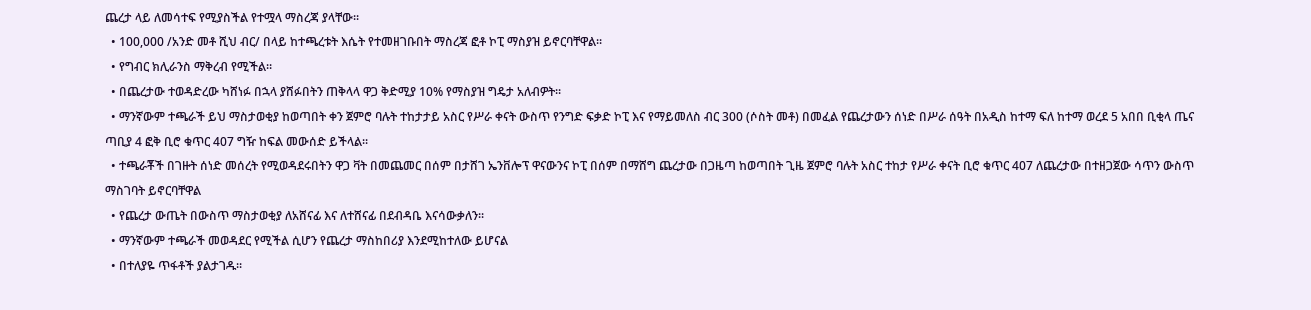ጨረታ ላይ ለመሳተፍ የሚያስችል የተሟላ ማስረጃ ያላቸው፡፡
  • 100,000 /አንድ መቶ ሺህ ብር/ በላይ ከተጫረቱት እሴት የተመዘገቡበት ማስረጃ ፎቶ ኮፒ ማስያዝ ይኖርባቸዋል፡፡
  • የግብር ክሊራንስ ማቅረብ የሚችል።
  • በጨረታው ተወዳድረው ካሸነፉ በኋላ ያሸፉበትን ጠቅላላ ዋጋ ቅድሚያ 10% የማስያዝ ግዴታ አለብዎት፡፡
  • ማንኛውም ተጫራች ይህ ማስታወቂያ ከወጣበት ቀን ጀምሮ ባሉት ተከታታይ አስር የሥራ ቀናት ውስጥ የንግድ ፍቃድ ኮፒ እና የማይመለስ ብር 300 (ሶስት መቶ) በመፈል የጨረታውን ሰነድ በሥራ ሰዓት በአዲስ ከተማ ፍለ ከተማ ወረደ 5 አበበ ቢቂላ ጤና ጣቢያ 4 ፎቅ ቢሮ ቁጥር 407 ግዥ ከፍል መውሰድ ይችላል፡፡
  • ተጫራቾች በገዙት ሰነድ መሰረት የሚወዳደሩበትን ዋጋ ቫት በመጨመር በሰም በታሸገ ኤንቨሎፕ ዋናውንና ኮፒ በሰም በማሸግ ጨረታው በጋዜጣ ከወጣበት ጊዜ ጀምሮ ባሉት አስር ተከታ የሥራ ቀናት ቢሮ ቁጥር 407 ለጨረታው በተዘጋጀው ሳጥን ውስጥ ማስገባት ይኖርባቸዋል
  • የጨረታ ውጤት በውስጥ ማስታወቂያ ለአሸናፊ እና ለተሸናፊ በደብዳቤ እናሳውቃለን፡፡
  • ማንኛውም ተጫራች መወዳደር የሚችል ሲሆን የጨረታ ማስከበሪያ እንደሚከተለው ይሆናል
  • በተለያዬ ጥፋቶች ያልታገዱ፡፡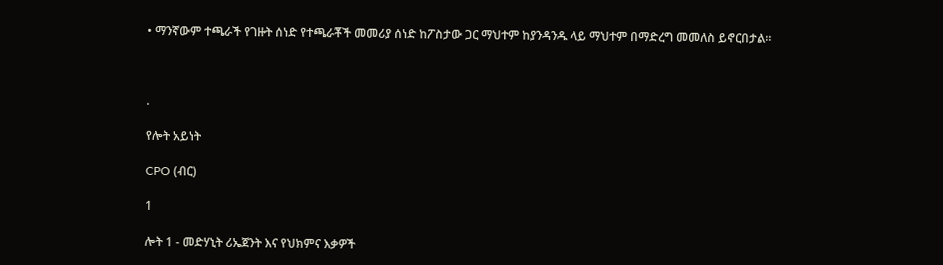• ማንኛውም ተጫራች የገዙት ሰነድ የተጫራቾች መመሪያ ሰነድ ከፖስታው ጋር ማህተም ከያንዳንዱ ላይ ማህተም በማድረግ መመለስ ይኖርበታል።



.

የሎት አይነት

CPO (ብር)

1

ሎት 1 - መድሃኒት ሪኤጀንት እና የህክምና እቃዎች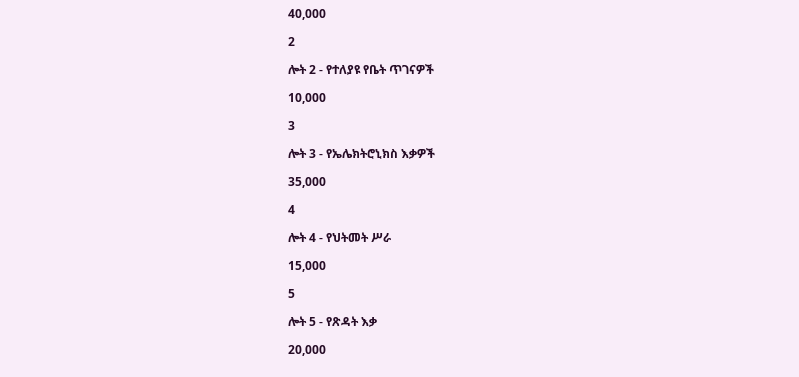40,000

2

ሎት 2 - የተለያዩ የቤት ጥገናዎች

10,000

3

ሎት 3 - የኤሌክትሮኒክስ እቃዎች

35,000

4

ሎት 4 - የህትመት ሥራ

15,000

5

ሎት 5 - የጽዳት እቃ

20,000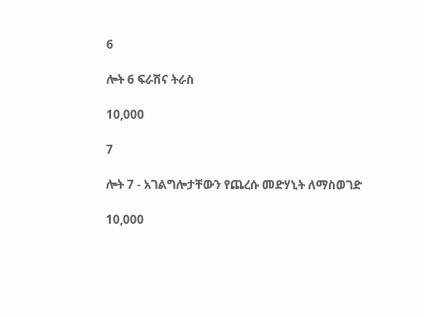6

ሎት 6 ፍራሽና ትራስ

10,000

7

ሎት 7 - አገልግሎታቸውን የጨረሱ መድሃኒት ለማስወገድ

10,000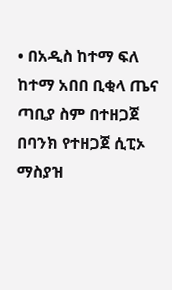• በአዲስ ከተማ ፍለ ከተማ አበበ ቢቂላ ጤና ጣቢያ ስም በተዘጋጀ በባንክ የተዘጋጀ ሲፒኦ ማስያዝ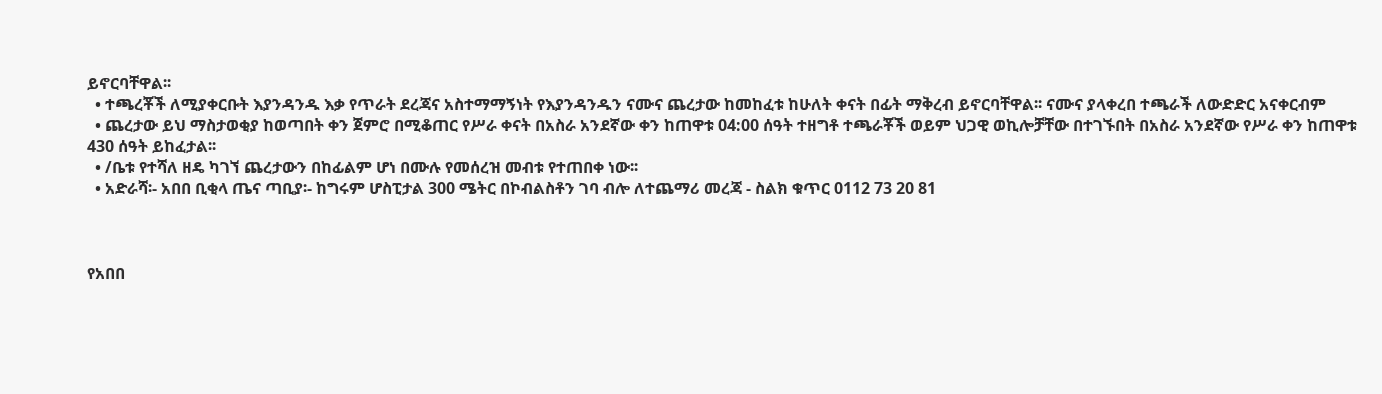ይኖርባቸዋል፡፡
  • ተጫረቾች ለሚያቀርቡት እያንዳንዱ እቃ የጥራት ደረጃና አስተማማኝነት የእያንዳንዱን ናሙና ጨረታው ከመከፈቱ ከሁለት ቀናት በፊት ማቅረብ ይኖርባቸዋል፡፡ ናሙና ያላቀረበ ተጫራች ለውድድር አናቀርብም
  • ጨረታው ይህ ማስታወቂያ ከወጣበት ቀን ጀምሮ በሚቆጠር የሥራ ቀናት በአስራ አንደኛው ቀን ከጠዋቱ 04:00 ሰዓት ተዘግቶ ተጫራቾች ወይም ህጋዊ ወኪሎቻቸው በተገኙበት በአስራ አንደኛው የሥራ ቀን ከጠዋቱ 430 ሰዓት ይከፈታል፡፡
  • /ቤቱ የተሻለ ዘዴ ካገኘ ጨረታውን በከፊልም ሆነ በሙሉ የመሰረዝ መብቱ የተጠበቀ ነው፡፡
  • አድራሻ፡- አበበ ቢቂላ ጤና ጣቢያ፡- ከግሩም ሆስፒታል 300 ሜትር በኮብልስቶን ገባ ብሎ ለተጨማሪ መረጃ - ስልክ ቁጥር 0112 73 20 81



የአበበ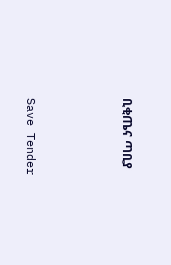ቢቂጤና ጣቢያ



Save Tender